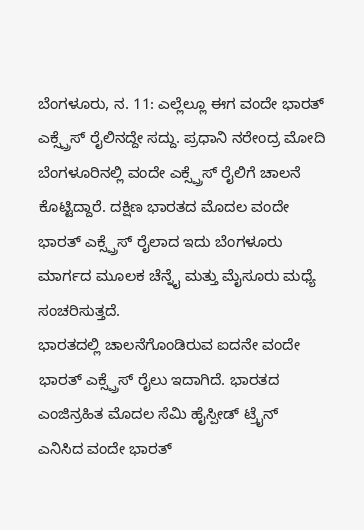ಬೆಂಗಳೂರು, ನ. 11: ಎಲ್ಲೆಲ್ಲೂ ಈಗ ವಂದೇ ಭಾರತ್ ಎಕ್ಸ್ಪ್ರೆಸ್ ರೈಲಿನದ್ದೇ ಸದ್ದು. ಪ್ರಧಾನಿ ನರೇಂದ್ರ ಮೋದಿ ಬೆಂಗಳೂರಿನಲ್ಲಿ ವಂದೇ ಎಕ್ಸ್ಪ್ರೆಸ್ ರೈಲಿಗೆ ಚಾಲನೆ ಕೊಟ್ಟಿದ್ದಾರೆ. ದಕ್ಷಿಣ ಭಾರತದ ಮೊದಲ ವಂದೇ ಭಾರತ್ ಎಕ್ಸ್ಪ್ರೆಸ್ ರೈಲಾದ ಇದು ಬೆಂಗಳೂರು ಮಾರ್ಗದ ಮೂಲಕ ಚೆನ್ನೈ ಮತ್ತು ಮೈಸೂರು ಮಧ್ಯೆ ಸಂಚರಿಸುತ್ತದೆ.
ಭಾರತದಲ್ಲಿ ಚಾಲನೆಗೊಂಡಿರುವ ಐದನೇ ವಂದೇ ಭಾರತ್ ಎಕ್ಸ್ಪ್ರೆಸ್ ರೈಲು ಇದಾಗಿದೆ. ಭಾರತದ ಎಂಜಿನ್ರಹಿತ ಮೊದಲ ಸೆಮಿ ಹೈಸ್ಪೀಡ್ ಟ್ರೈನ್ ಎನಿಸಿದ ವಂದೇ ಭಾರತ್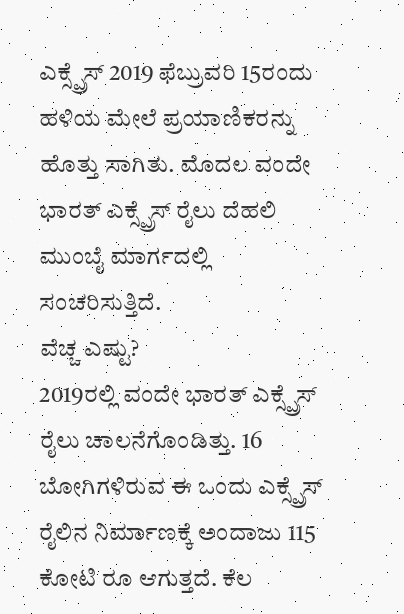ಎಕ್ಸ್ಪ್ರೆಸ್ 2019 ಫೆಬ್ರುವರಿ 15ರಂದು ಹಳಿಯ ಮೇಲೆ ಪ್ರಯಾಣಿಕರನ್ನು ಹೊತ್ತು ಸಾಗಿತು. ಮೊದಲ ವಂದೇ ಭಾರತ್ ಎಕ್ಸ್ಪ್ರೆಸ್ ರೈಲು ದೆಹಲಿ ಮುಂಬೈ ಮಾರ್ಗದಲ್ಲಿ ಸಂಚರಿಸುತ್ತಿದೆ.
ವೆಚ್ಚ ಎಷ್ಟು?
2019ರಲ್ಲಿ ವಂದೇ ಭಾರತ್ ಎಕ್ಸ್ಪ್ರೆಸ್ ರೈಲು ಚಾಲನೆಗೊಂಡಿತ್ತು. 16 ಬೋಗಿಗಳಿರುವ ಈ ಒಂದು ಎಕ್ಸ್ಪ್ರೆಸ್ ರೈಲಿನ ನಿರ್ಮಾಣಕ್ಕೆ ಅಂದಾಜು 115 ಕೋಟಿ ರೂ ಆಗುತ್ತದೆ. ಕೆಲ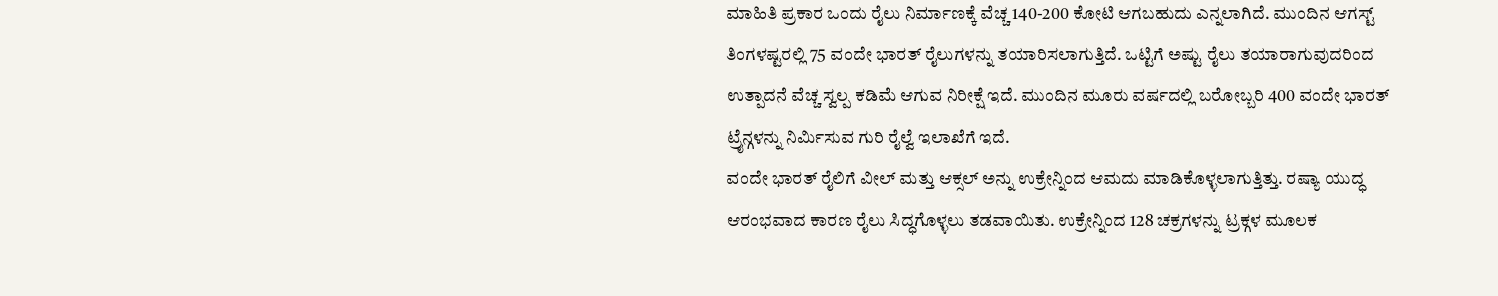ಮಾಹಿತಿ ಪ್ರಕಾರ ಒಂದು ರೈಲು ನಿರ್ಮಾಣಕ್ಕೆ ವೆಚ್ಚ 140-200 ಕೋಟಿ ಆಗಬಹುದು ಎನ್ನಲಾಗಿದೆ. ಮುಂದಿನ ಆಗಸ್ಟ್ ತಿಂಗಳಷ್ಟರಲ್ಲಿ 75 ವಂದೇ ಭಾರತ್ ರೈಲುಗಳನ್ನು ತಯಾರಿಸಲಾಗುತ್ತಿದೆ. ಒಟ್ಟಿಗೆ ಅಷ್ಟು ರೈಲು ತಯಾರಾಗುವುದರಿಂದ ಉತ್ಪಾದನೆ ವೆಚ್ಚ ಸ್ವಲ್ಪ ಕಡಿಮೆ ಆಗುವ ನಿರೀಕ್ಷೆ ಇದೆ. ಮುಂದಿನ ಮೂರು ವರ್ಷದಲ್ಲಿ ಬರೋಬ್ಬರಿ 400 ವಂದೇ ಭಾರತ್ ಟ್ರೈನ್ಗಳನ್ನು ನಿರ್ಮಿಸುವ ಗುರಿ ರೈಲ್ವೆ ಇಲಾಖೆಗೆ ಇದೆ.
ವಂದೇ ಭಾರತ್ ರೈಲಿಗೆ ವೀಲ್ ಮತ್ತು ಆಕ್ಸಲ್ ಅನ್ನು ಉಕ್ರೇನ್ನಿಂದ ಆಮದು ಮಾಡಿಕೊಳ್ಳಲಾಗುತ್ತಿತ್ತು. ರಷ್ಯಾ ಯುದ್ಧ ಆರಂಭವಾದ ಕಾರಣ ರೈಲು ಸಿದ್ಧಗೊಳ್ಳಲು ತಡವಾಯಿತು. ಉಕ್ರೇನ್ನಿಂದ 128 ಚಕ್ರಗಳನ್ನು ಟ್ರಕ್ಗಳ ಮೂಲಕ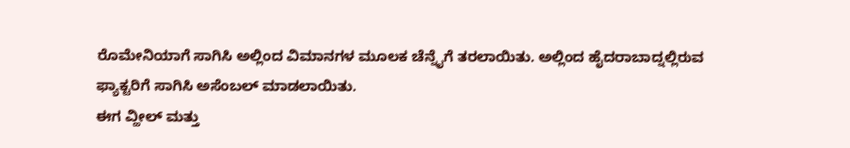ರೊಮೇನಿಯಾಗೆ ಸಾಗಿಸಿ ಅಲ್ಲಿಂದ ವಿಮಾನಗಳ ಮೂಲಕ ಚೆನ್ನೈಗೆ ತರಲಾಯಿತು. ಅಲ್ಲಿಂದ ಹೈದರಾಬಾದ್ನಲ್ಲಿರುವ ಫ್ಯಾಕ್ಟರಿಗೆ ಸಾಗಿಸಿ ಅಸೆಂಬಲ್ ಮಾಡಲಾಯಿತು.
ಈಗ ವ್ಹೀಲ್ ಮತ್ತು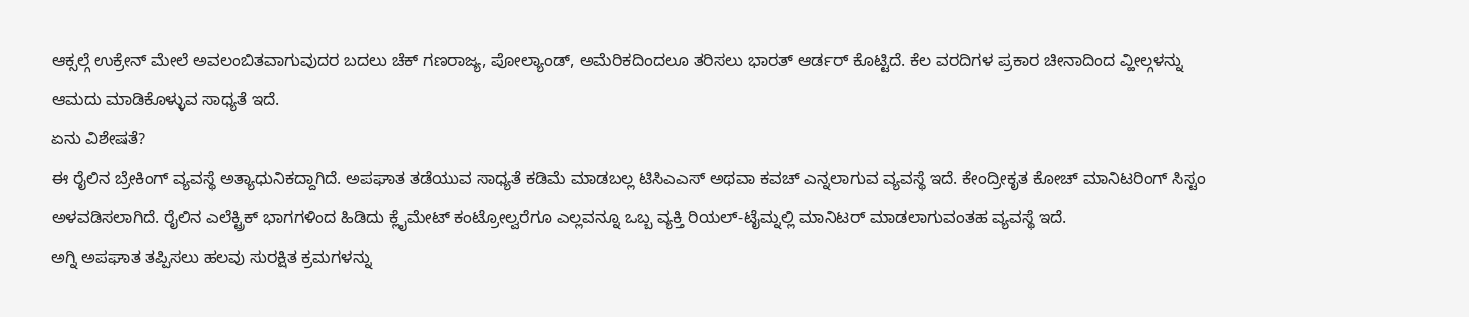ಆಕ್ಸಲ್ಗೆ ಉಕ್ರೇನ್ ಮೇಲೆ ಅವಲಂಬಿತವಾಗುವುದರ ಬದಲು ಚೆಕ್ ಗಣರಾಜ್ಯ, ಪೋಲ್ಯಾಂಡ್, ಅಮೆರಿಕದಿಂದಲೂ ತರಿಸಲು ಭಾರತ್ ಆರ್ಡರ್ ಕೊಟ್ಟಿದೆ. ಕೆಲ ವರದಿಗಳ ಪ್ರಕಾರ ಚೀನಾದಿಂದ ವ್ಹೀಲ್ಗಳನ್ನು ಆಮದು ಮಾಡಿಕೊಳ್ಳುವ ಸಾಧ್ಯತೆ ಇದೆ.
ಏನು ವಿಶೇಷತೆ?
ಈ ರೈಲಿನ ಬ್ರೇಕಿಂಗ್ ವ್ಯವಸ್ಥೆ ಅತ್ಯಾಧುನಿಕದ್ದಾಗಿದೆ. ಅಪಘಾತ ತಡೆಯುವ ಸಾಧ್ಯತೆ ಕಡಿಮೆ ಮಾಡಬಲ್ಲ ಟಿಸಿಎಎಸ್ ಅಥವಾ ಕವಚ್ ಎನ್ನಲಾಗುವ ವ್ಯವಸ್ಥೆ ಇದೆ. ಕೇಂದ್ರೀಕೃತ ಕೋಚ್ ಮಾನಿಟರಿಂಗ್ ಸಿಸ್ಟಂ ಅಳವಡಿಸಲಾಗಿದೆ. ರೈಲಿನ ಎಲೆಕ್ಟ್ರಿಕ್ ಭಾಗಗಳಿಂದ ಹಿಡಿದು ಕ್ಲೈಮೇಟ್ ಕಂಟ್ರೋಲ್ವರೆಗೂ ಎಲ್ಲವನ್ನೂ ಒಬ್ಬ ವ್ಯಕ್ತಿ ರಿಯಲ್-ಟೈಮ್ನಲ್ಲಿ ಮಾನಿಟರ್ ಮಾಡಲಾಗುವಂತಹ ವ್ಯವಸ್ಥೆ ಇದೆ.
ಅಗ್ನಿ ಅಪಘಾತ ತಪ್ಪಿಸಲು ಹಲವು ಸುರಕ್ಷಿತ ಕ್ರಮಗಳನ್ನು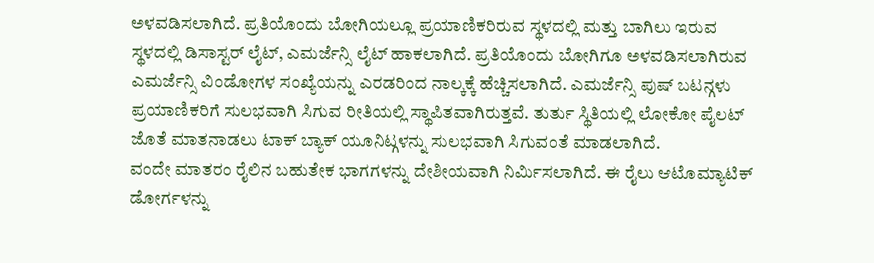ಅಳವಡಿಸಲಾಗಿದೆ. ಪ್ರತಿಯೊಂದು ಬೋಗಿಯಲ್ಲೂ ಪ್ರಯಾಣಿಕರಿರುವ ಸ್ಥಳದಲ್ಲಿ ಮತ್ತು ಬಾಗಿಲು ಇರುವ ಸ್ಥಳದಲ್ಲಿ ಡಿಸಾಸ್ಟರ್ ಲೈಟ್, ಎಮರ್ಜೆನ್ಸಿ ಲೈಟ್ ಹಾಕಲಾಗಿದೆ. ಪ್ರತಿಯೊಂದು ಬೋಗಿಗೂ ಅಳವಡಿಸಲಾಗಿರುವ ಎಮರ್ಜೆನ್ಸಿ ವಿಂಡೋಗಳ ಸಂಖ್ಯೆಯನ್ನು ಎರಡರಿಂದ ನಾಲ್ಕಕ್ಕೆ ಹೆಚ್ಚಿಸಲಾಗಿದೆ. ಎಮರ್ಜೆನ್ಸಿ ಪುಷ್ ಬಟನ್ಗಳು ಪ್ರಯಾಣಿಕರಿಗೆ ಸುಲಭವಾಗಿ ಸಿಗುವ ರೀತಿಯಲ್ಲಿ ಸ್ಥಾಪಿತವಾಗಿರುತ್ತವೆ. ತುರ್ತು ಸ್ಥಿತಿಯಲ್ಲಿ ಲೋಕೋ ಪೈಲಟ್ ಜೊತೆ ಮಾತನಾಡಲು ಟಾಕ್ ಬ್ಯಾಕ್ ಯೂನಿಟ್ಗಳನ್ನು ಸುಲಭವಾಗಿ ಸಿಗುವಂತೆ ಮಾಡಲಾಗಿದೆ.
ವಂದೇ ಮಾತರಂ ರೈಲಿನ ಬಹುತೇಕ ಭಾಗಗಳನ್ನು ದೇಶೀಯವಾಗಿ ನಿರ್ಮಿಸಲಾಗಿದೆ. ಈ ರೈಲು ಆಟೊಮ್ಯಾಟಿಕ್ ಡೋರ್ಗಳನ್ನು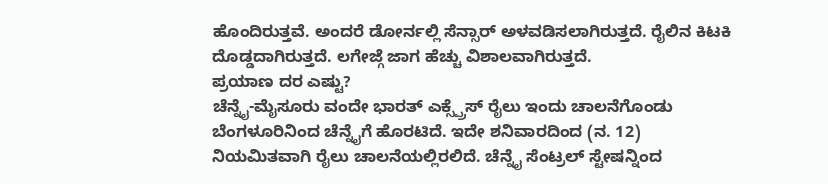ಹೊಂದಿರುತ್ತವೆ. ಅಂದರೆ ಡೋರ್ನಲ್ಲಿ ಸೆನ್ಸಾರ್ ಅಳವಡಿಸಲಾಗಿರುತ್ತದೆ. ರೈಲಿನ ಕಿಟಕಿ ದೊಡ್ಡದಾಗಿರುತ್ತದೆ. ಲಗೇಜ್ಗೆ ಜಾಗ ಹೆಚ್ಚು ವಿಶಾಲವಾಗಿರುತ್ತದೆ.
ಪ್ರಯಾಣ ದರ ಎಷ್ಟು?
ಚೆನ್ನೈ-ಮೈಸೂರು ವಂದೇ ಭಾರತ್ ಎಕ್ಸ್ಪ್ರೆಸ್ ರೈಲು ಇಂದು ಚಾಲನೆಗೊಂಡು ಬೆಂಗಳೂರಿನಿಂದ ಚೆನ್ನೈಗೆ ಹೊರಟಿದೆ. ಇದೇ ಶನಿವಾರದಿಂದ (ನ. 12) ನಿಯಮಿತವಾಗಿ ರೈಲು ಚಾಲನೆಯಲ್ಲಿರಲಿದೆ. ಚೆನ್ನೈ ಸೆಂಟ್ರಲ್ ಸ್ಟೇಷನ್ನಿಂದ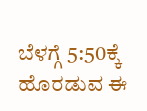ಬೆಳಗ್ಗೆ 5:50ಕ್ಕೆ ಹೊರಡುವ ಈ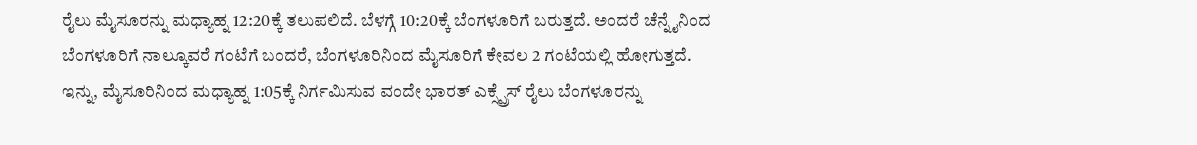ರೈಲು ಮೈಸೂರನ್ನು ಮಧ್ಯಾಹ್ನ 12:20ಕ್ಕೆ ತಲುಪಲಿದೆ. ಬೆಳಗ್ಗೆ 10:20ಕ್ಕೆ ಬೆಂಗಳೂರಿಗೆ ಬರುತ್ತದೆ. ಅಂದರೆ ಚೆನ್ನೈನಿಂದ ಬೆಂಗಳೂರಿಗೆ ನಾಲ್ಕೂವರೆ ಗಂಟೆಗೆ ಬಂದರೆ, ಬೆಂಗಳೂರಿನಿಂದ ಮೈಸೂರಿಗೆ ಕೇವಲ 2 ಗಂಟೆಯಲ್ಲಿ ಹೋಗುತ್ತದೆ.
ಇನ್ನು, ಮೈಸೂರಿನಿಂದ ಮಧ್ಯಾಹ್ನ 1:05ಕ್ಕೆ ನಿರ್ಗಮಿಸುವ ವಂದೇ ಭಾರತ್ ಎಕ್ಸ್ಪ್ರೆಸ್ ರೈಲು ಬೆಂಗಳೂರನ್ನು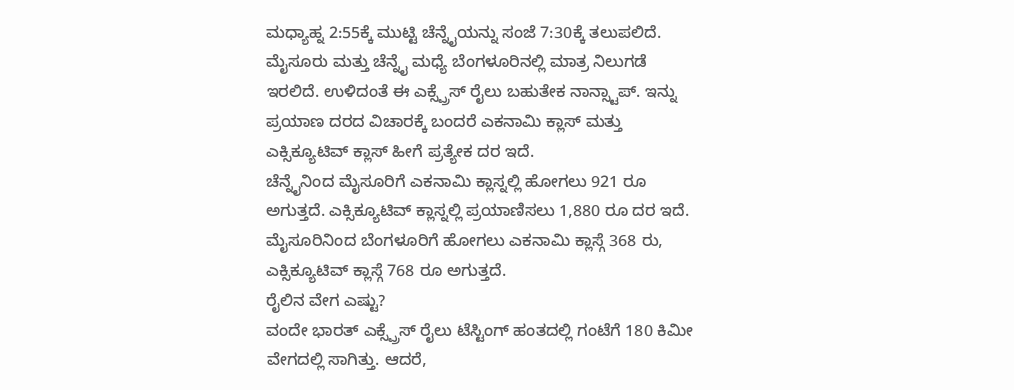ಮಧ್ಯಾಹ್ನ 2:55ಕ್ಕೆ ಮುಟ್ಟಿ ಚೆನ್ನೈಯನ್ನು ಸಂಜೆ 7:30ಕ್ಕೆ ತಲುಪಲಿದೆ.
ಮೈಸೂರು ಮತ್ತು ಚೆನ್ನೈ ಮಧ್ಯೆ ಬೆಂಗಳೂರಿನಲ್ಲಿ ಮಾತ್ರ ನಿಲುಗಡೆ ಇರಲಿದೆ. ಉಳಿದಂತೆ ಈ ಎಕ್ಸ್ಪ್ರೆಸ್ ರೈಲು ಬಹುತೇಕ ನಾನ್ಸ್ಟಾಪ್. ಇನ್ನು ಪ್ರಯಾಣ ದರದ ವಿಚಾರಕ್ಕೆ ಬಂದರೆ ಎಕನಾಮಿ ಕ್ಲಾಸ್ ಮತ್ತು ಎಕ್ಸಿಕ್ಯೂಟಿವ್ ಕ್ಲಾಸ್ ಹೀಗೆ ಪ್ರತ್ಯೇಕ ದರ ಇದೆ.
ಚೆನ್ನೈನಿಂದ ಮೈಸೂರಿಗೆ ಎಕನಾಮಿ ಕ್ಲಾಸ್ನಲ್ಲಿ ಹೋಗಲು 921 ರೂ ಅಗುತ್ತದೆ. ಎಕ್ಸಿಕ್ಯೂಟಿವ್ ಕ್ಲಾಸ್ನಲ್ಲಿ ಪ್ರಯಾಣಿಸಲು 1,880 ರೂ ದರ ಇದೆ.
ಮೈಸೂರಿನಿಂದ ಬೆಂಗಳೂರಿಗೆ ಹೋಗಲು ಎಕನಾಮಿ ಕ್ಲಾಸ್ಗೆ 368 ರು, ಎಕ್ಸಿಕ್ಯೂಟಿವ್ ಕ್ಲಾಸ್ಗೆ 768 ರೂ ಅಗುತ್ತದೆ.
ರೈಲಿನ ವೇಗ ಎಷ್ಟು?
ವಂದೇ ಭಾರತ್ ಎಕ್ಸ್ಪ್ರೆಸ್ ರೈಲು ಟೆಸ್ಟಿಂಗ್ ಹಂತದಲ್ಲಿ ಗಂಟೆಗೆ 180 ಕಿಮೀ ವೇಗದಲ್ಲಿ ಸಾಗಿತ್ತು. ಆದರೆ,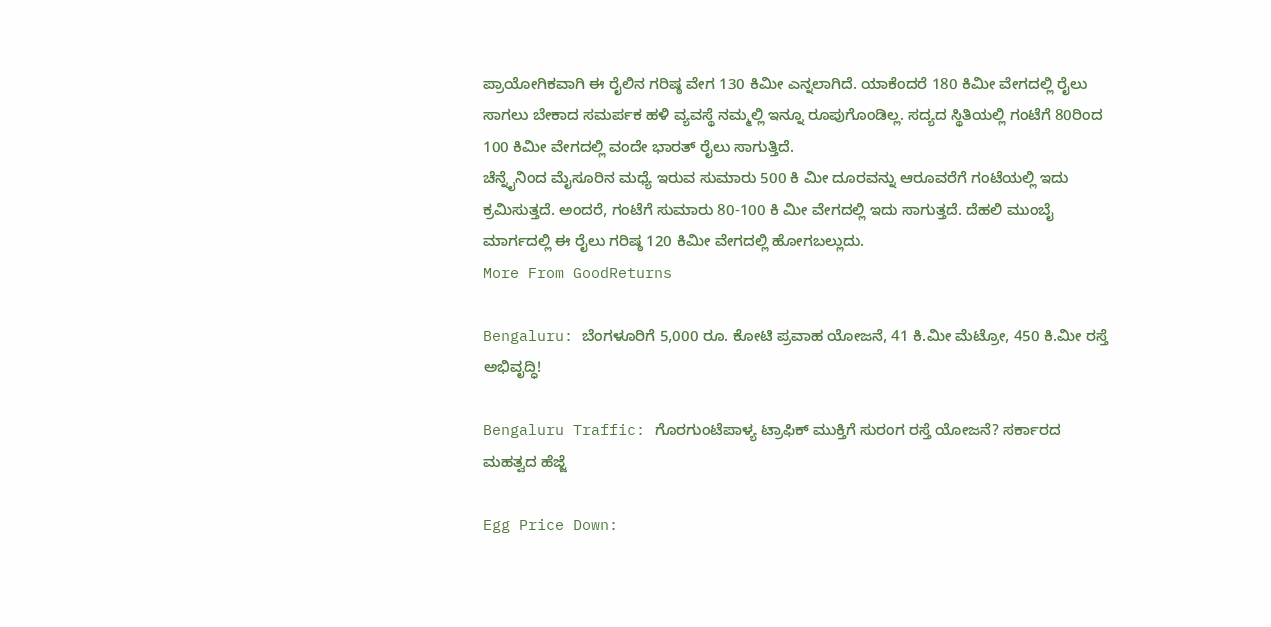ಪ್ರಾಯೋಗಿಕವಾಗಿ ಈ ರೈಲಿನ ಗರಿಷ್ಠ ವೇಗ 130 ಕಿಮೀ ಎನ್ನಲಾಗಿದೆ. ಯಾಕೆಂದರೆ 180 ಕಿಮೀ ವೇಗದಲ್ಲಿ ರೈಲು ಸಾಗಲು ಬೇಕಾದ ಸಮರ್ಪಕ ಹಳಿ ವ್ಯವಸ್ಥೆ ನಮ್ಮಲ್ಲಿ ಇನ್ನೂ ರೂಪುಗೊಂಡಿಲ್ಲ. ಸದ್ಯದ ಸ್ಥಿತಿಯಲ್ಲಿ ಗಂಟೆಗೆ 80ರಿಂದ 100 ಕಿಮೀ ವೇಗದಲ್ಲಿ ವಂದೇ ಭಾರತ್ ರೈಲು ಸಾಗುತ್ತಿದೆ.
ಚೆನ್ನೈನಿಂದ ಮೈಸೂರಿನ ಮಧ್ಯೆ ಇರುವ ಸುಮಾರು 500 ಕಿ ಮೀ ದೂರವನ್ನು ಆರೂವರೆಗೆ ಗಂಟೆಯಲ್ಲಿ ಇದು ಕ್ರಮಿಸುತ್ತದೆ. ಅಂದರೆ, ಗಂಟೆಗೆ ಸುಮಾರು 80-100 ಕಿ ಮೀ ವೇಗದಲ್ಲಿ ಇದು ಸಾಗುತ್ತದೆ. ದೆಹಲಿ ಮುಂಬೈ ಮಾರ್ಗದಲ್ಲಿ ಈ ರೈಲು ಗರಿಷ್ಠ 120 ಕಿಮೀ ವೇಗದಲ್ಲಿ ಹೋಗಬಲ್ಲುದು.
More From GoodReturns

Bengaluru: ಬೆಂಗಳೂರಿಗೆ 5,000 ರೂ. ಕೋಟಿ ಪ್ರವಾಹ ಯೋಜನೆ, 41 ಕಿ.ಮೀ ಮೆಟ್ರೋ, 450 ಕಿ.ಮೀ ರಸ್ತೆ ಅಭಿವೃದ್ಧಿ!

Bengaluru Traffic: ಗೊರಗುಂಟೆಪಾಳ್ಯ ಟ್ರಾಫಿಕ್ ಮುಕ್ತಿಗೆ ಸುರಂಗ ರಸ್ತೆ ಯೋಜನೆ? ಸರ್ಕಾರದ ಮಹತ್ವದ ಹೆಜ್ಜೆ

Egg Price Down: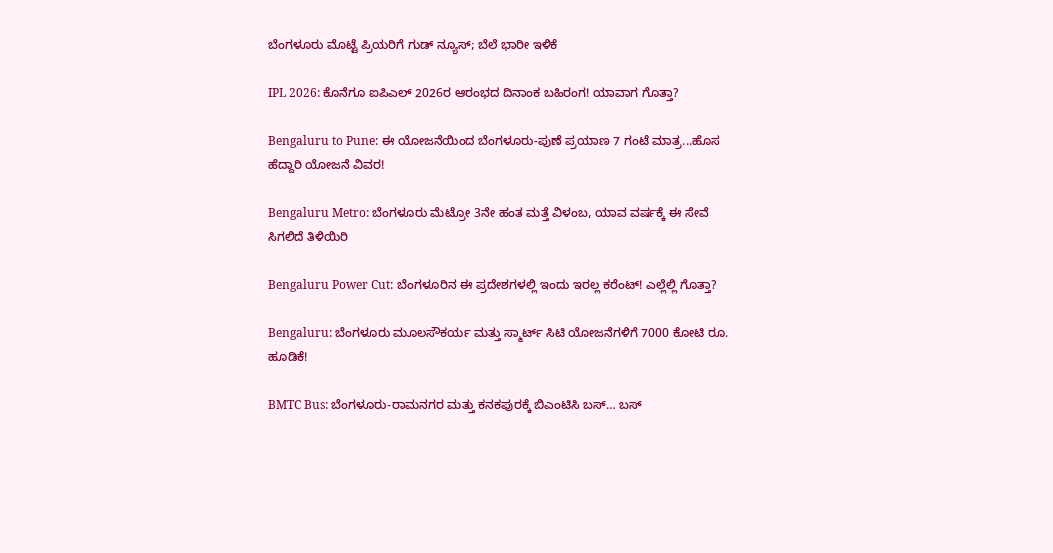ಬೆಂಗಳೂರು ಮೊಟ್ಟೆ ಪ್ರಿಯರಿಗೆ ಗುಡ್ ನ್ಯೂಸ್; ಬೆಲೆ ಭಾರೀ ಇಳಿಕೆ

IPL 2026: ಕೊನೆಗೂ ಐಪಿಎಲ್ 2026ರ ಆರಂಭದ ದಿನಾಂಕ ಬಹಿರಂಗ! ಯಾವಾಗ ಗೊತ್ತಾ?

Bengaluru to Pune: ಈ ಯೋಜನೆಯಿಂದ ಬೆಂಗಳೂರು-ಪುಣೆ ಪ್ರಯಾಣ 7 ಗಂಟೆ ಮಾತ್ರ...ಹೊಸ ಹೆದ್ದಾರಿ ಯೋಜನೆ ವಿವರ!

Bengaluru Metro: ಬೆಂಗಳೂರು ಮೆಟ್ರೋ 3ನೇ ಹಂತ ಮತ್ತೆ ವಿಳಂಬ, ಯಾವ ವರ್ಷಕ್ಕೆ ಈ ಸೇವೆ ಸಿಗಲಿದೆ ತಿಳಿಯಿರಿ

Bengaluru Power Cut: ಬೆಂಗಳೂರಿನ ಈ ಪ್ರದೇಶಗಳಲ್ಲಿ ಇಂದು ಇರಲ್ಲ ಕರೆಂಟ್! ಎಲ್ಲೆಲ್ಲಿ ಗೊತ್ತಾ?

Bengaluru: ಬೆಂಗಳೂರು ಮೂಲಸೌಕರ್ಯ ಮತ್ತು ಸ್ಮಾರ್ಟ್ ಸಿಟಿ ಯೋಜನೆಗಳಿಗೆ 7000 ಕೋಟಿ ರೂ. ಹೂಡಿಕೆ!

BMTC Bus: ಬೆಂಗಳೂರು-ರಾಮನಗರ ಮತ್ತು ಕನಕಪುರಕ್ಕೆ ಬಿಎಂಟಿಸಿ ಬಸ್… ಬಸ್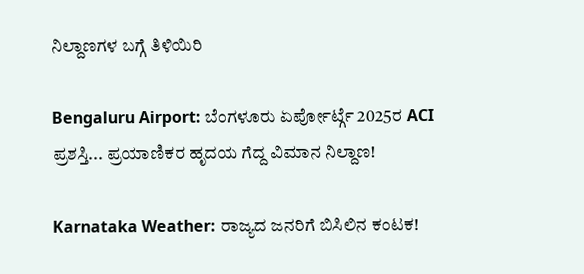ನಿಲ್ದಾಣಗಳ ಬಗ್ಗೆ ತಿಳಿಯಿರಿ

Bengaluru Airport: ಬೆಂಗಳೂರು ಏರ್ಪೋರ್ಟ್ಗೆ 2025ರ ACI ಪ್ರಶಸ್ತಿ... ಪ್ರಯಾಣಿಕರ ಹೃದಯ ಗೆದ್ದ ವಿಮಾನ ನಿಲ್ದಾಣ!

Karnataka Weather: ರಾಜ್ಯದ ಜನರಿಗೆ ಬಿಸಿಲಿನ ಕಂಟಕ!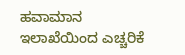ಹವಾಮಾನ ಇಲಾಖೆಯಿಂದ ಎಚ್ಚರಿಕೆ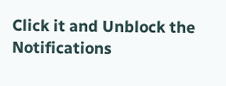Click it and Unblock the Notifications